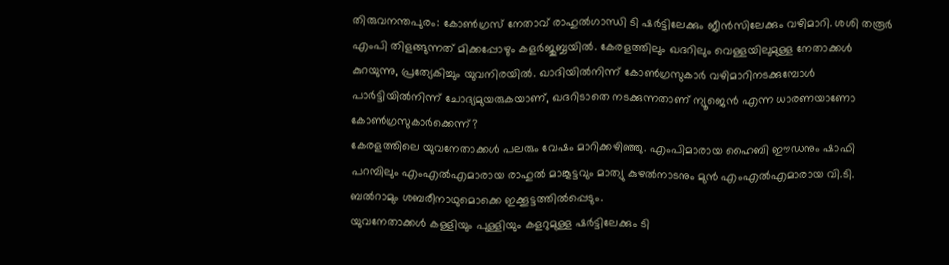തിരുവനന്തപുരം: കോൺഗ്രസ് നേതാവ് രാഹുൽഗാന്ധി ടി ഷർട്ടിലേക്കും ജീൻസിലേക്കും വഴിമാറി. ശശി തരൂർ എംപി തിളങ്ങുന്നത് മിക്കപ്പോഴും കളർജുബ്ബയിൽ. കേരളത്തിലും ഖദറിലും വെള്ളയിലുമുള്ള നേതാക്കൾ കുറയുന്നു, പ്രത്യേകിച്ചും യുവനിരയിൽ. ഖാദിയിൽനിന്ന് കോൺഗ്രസുകാർ വഴിമാറിനടക്കുമ്പോൾ പാർട്ടിയിൽനിന്ന് ചോദ്യമുയരുകയാണ്, ഖദറിടാതെ നടക്കുന്നതാണ് ന്യൂജെൻ എന്ന ധാരണയാണോ കോൺഗ്രസുകാർക്കെന്ന്?
കേരളത്തിലെ യുവനേതാക്കൾ പലരും വേഷം മാറിക്കഴിഞ്ഞു. എംപിമാരായ ഹൈബി ഈഡനും ഷാഫി പറമ്പിലും എംഎൽഎമാരായ രാഹുൽ മാങ്കൂട്ടവും മാത്യു കുഴൽനാടനും മുൻ എംഎൽഎമാരായ വി.ടി. ബൽറാമും ശബരീനാഥുമൊക്കെ ഇക്കൂട്ടത്തിൽപ്പെടും.
യുവനേതാക്കൾ കള്ളിയും പുള്ളിയും കളറുമുള്ള ഷർട്ടിലേക്കും ടി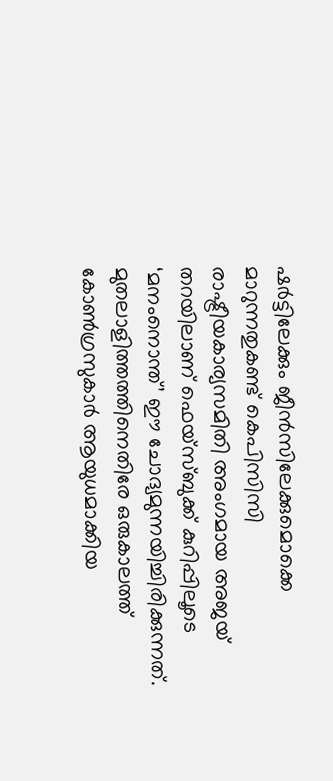ഷർട്ടിലേക്കും ജീൻസിലേക്കുമൊക്കെ മാറുന്നതുകണ്ട് കെപിസിസി രാഷ്ട്രീയകാര്യസമിതി അംഗമായ അജയ് തറയിലാണ് ഫെയ്സ്ബുക്ക് കുറിപ്പിലൂടെ ‘മനംനൊന്ത്’ ഈ ചോദ്യമുന്നയിച്ചിരിക്കുന്നത്. മുതലാളിത്തത്തിനെതിരേ ഒരുകാലത്ത് കോൺഗ്രസുകാർ ആയുധമാക്കിയ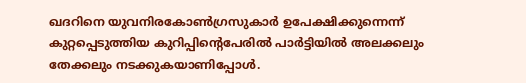ഖദറിനെ യുവനിരകോൺഗ്രസുകാർ ഉപേക്ഷിക്കുന്നെന്ന് കുറ്റപ്പെടുത്തിയ കുറിപ്പിന്റെപേരിൽ പാർട്ടിയിൽ അലക്കലും തേക്കലും നടക്കുകയാണിപ്പോൾ.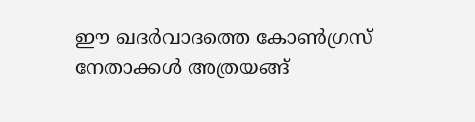ഈ ഖദർവാദത്തെ കോൺഗ്രസ് നേതാക്കൾ അത്രയങ്ങ്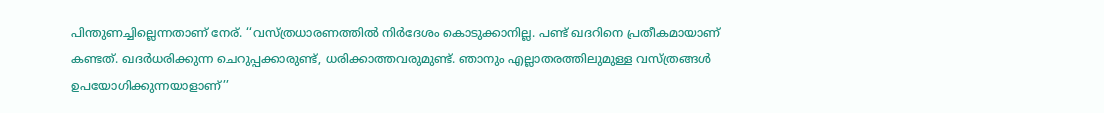പിന്തുണച്ചില്ലെന്നതാണ് നേര്. ‘‘വസ്ത്രധാരണത്തിൽ നിർദേശം കൊടുക്കാനില്ല. പണ്ട് ഖദറിനെ പ്രതീകമായാണ് കണ്ടത്. ഖദർധരിക്കുന്ന ചെറുപ്പക്കാരുണ്ട്, ധരിക്കാത്തവരുമുണ്ട്. ഞാനും എല്ലാതരത്തിലുമുള്ള വസ്ത്രങ്ങൾ ഉപയോഗിക്കുന്നയാളാണ്’’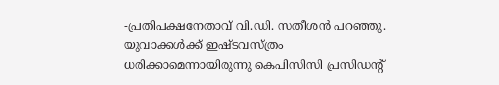-പ്രതിപക്ഷനേതാവ് വി.ഡി. സതീശൻ പറഞ്ഞു.
യുവാക്കൾക്ക് ഇഷ്ടവസ്ത്രം ധരിക്കാമെന്നായിരുന്നു കെപിസിസി പ്രസിഡന്റ്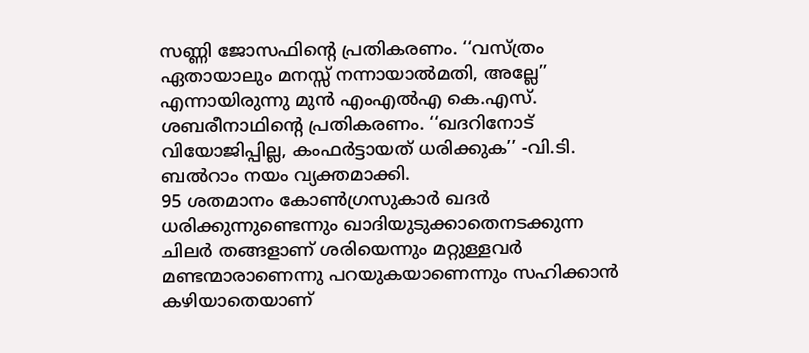സണ്ണി ജോസഫിന്റെ പ്രതികരണം. ‘‘വസ്ത്രം ഏതായാലും മനസ്സ് നന്നായാൽമതി, അല്ലേ’’ എന്നായിരുന്നു മുൻ എംഎൽഎ കെ.എസ്. ശബരീനാഥിന്റെ പ്രതികരണം. ‘‘ഖദറിനോട് വിയോജിപ്പില്ല, കംഫർട്ടായത് ധരിക്കുക’’ -വി.ടി. ബൽറാം നയം വ്യക്തമാക്കി.
95 ശതമാനം കോൺഗ്രസുകാർ ഖദർ ധരിക്കുന്നുണ്ടെന്നും ഖാദിയുടുക്കാതെനടക്കുന്ന ചിലർ തങ്ങളാണ് ശരിയെന്നും മറ്റുള്ളവർ മണ്ടന്മാരാണെന്നു പറയുകയാണെന്നും സഹിക്കാൻ കഴിയാതെയാണ്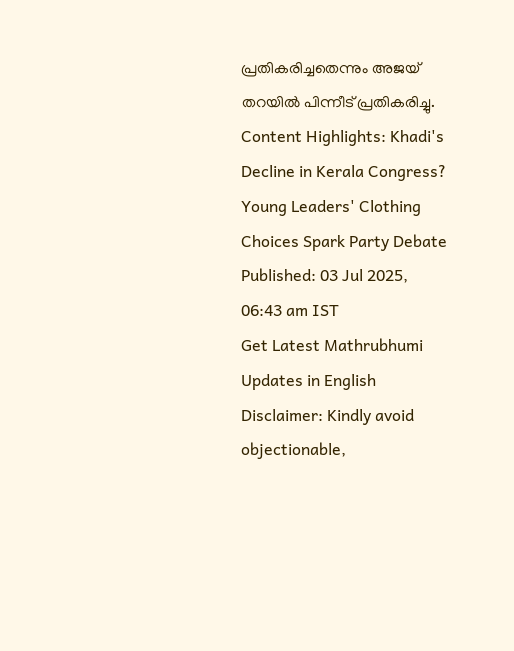പ്രതികരിച്ചതെന്നും അജയ് തറയിൽ പിന്നീട് പ്രതികരിച്ചു.
Content Highlights: Khadi's Decline in Kerala Congress? Young Leaders' Clothing Choices Spark Party Debate
Published: 03 Jul 2025, 06:43 am IST
Get Latest Mathrubhumi Updates in English
Disclaimer: Kindly avoid objectionable,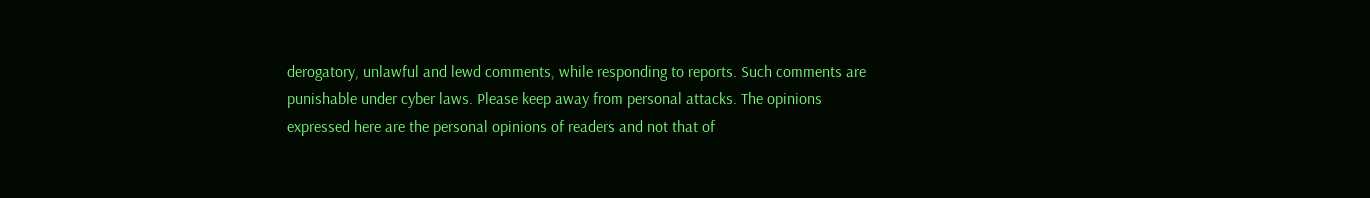derogatory, unlawful and lewd comments, while responding to reports. Such comments are punishable under cyber laws. Please keep away from personal attacks. The opinions expressed here are the personal opinions of readers and not that of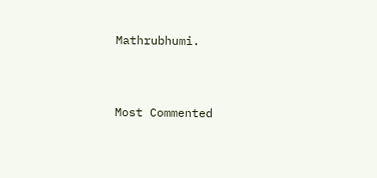Mathrubhumi.


Most Commented